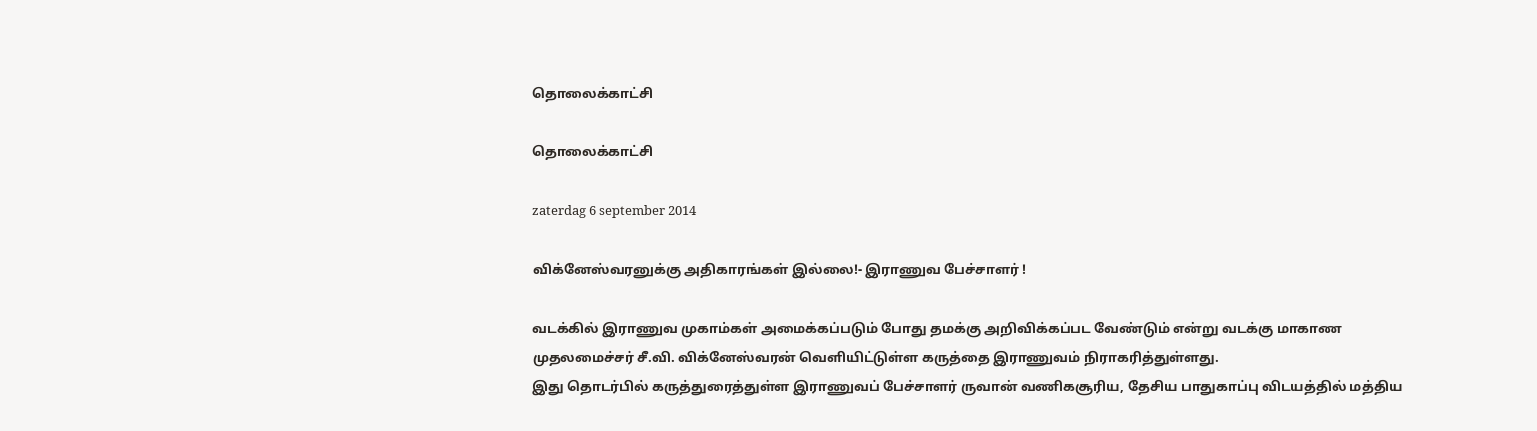தொலைக்காட்சி

தொலைக்காட்சி

zaterdag 6 september 2014

விக்னேஸ்வரனுக்கு அதிகாரங்கள் இல்லை!- இராணுவ பேச்சாளர் !

வடக்கில் இராணுவ முகாம்கள் அமைக்கப்படும் போது தமக்கு அறிவிக்கப்பட வேண்டும் என்று வடக்கு மாகாண முதலமைச்சர் சீ.வி. விக்னேஸ்வரன் வெளியிட்டுள்ள கருத்தை இராணுவம் நிராகரித்துள்ளது.
இது தொடர்பில் கருத்துரைத்துள்ள இராணுவப் பேச்சாளர் ருவான் வணிகசூரிய, தேசிய பாதுகாப்பு விடயத்தில் மத்திய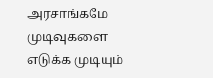அரசாங்கமே முடிவுகளை எடுக்க முடியும்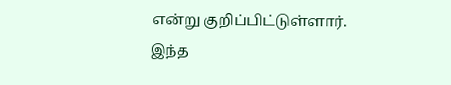என்று குறிப்பிட்டுள்ளார்.
இந்த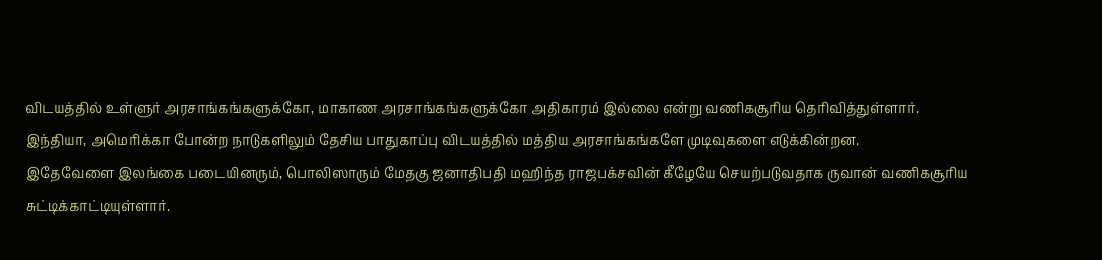விடயத்தில் உள்ளுர் அரசாங்கங்களுக்கோ, மாகாண அரசாங்கங்களுக்கோ அதிகாரம் இல்லை என்று வணிகசூரிய தெரிவித்துள்ளார்.
இந்தியா, அமெரிக்கா போன்ற நாடுகளிலும் தேசிய பாதுகாப்பு விடயத்தில் மத்திய அரசாங்கங்களே முடிவுகளை எடுக்கின்றன.
இதேவேளை இலங்கை படையினரும், பொலிஸாரும் மேதகு ஜனாதிபதி மஹிந்த ராஜபக்சவின் கீழேயே செயற்படுவதாக ருவான் வணிகசூரிய சுட்டிக்காட்டியுள்ளார்.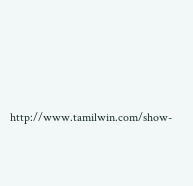http://www.tamilwin.com/show-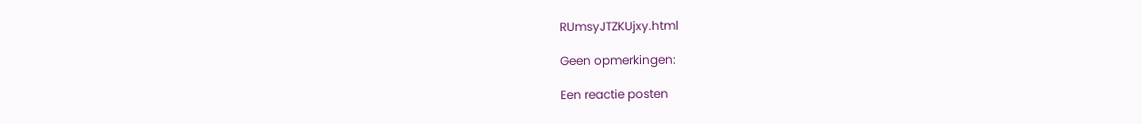RUmsyJTZKUjxy.html

Geen opmerkingen:

Een reactie posten